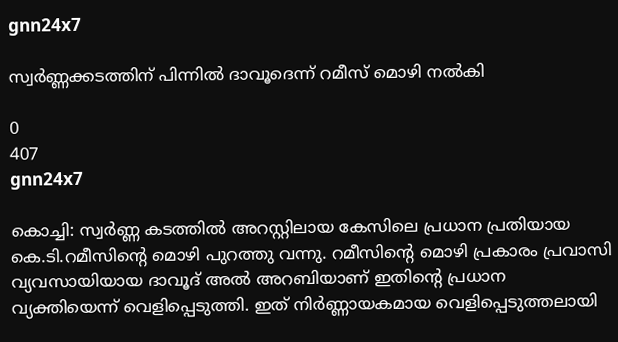gnn24x7

സ്വര്‍ണ്ണക്കടത്തിന് പിന്നില്‍ ദാവൂദെന്ന് റമീസ് മൊഴി നല്‍കി

0
407
gnn24x7

കൊച്ചി: സ്വര്‍ണ്ണ കടത്തില്‍ അറസ്റ്റിലായ കേസിലെ പ്രധാന പ്രതിയായ കെ.ടി.റമീസിന്റെ മൊഴി പുറത്തു വന്നു. റമീസിന്റെ മൊഴി പ്രകാരം പ്രവാസി വ്യവസായിയായ ദാവൂദ് അല്‍ അറബിയാണ് ഇതിന്റെ പ്രധാന വ്യക്തിയെന്ന് വെളിപ്പെടുത്തി. ഇത് നിര്‍ണ്ണായകമായ വെളിപ്പെടുത്തലായി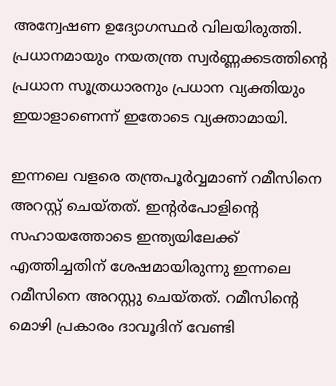അന്വേഷണ ഉദ്യോഗസ്ഥര്‍ വിലയിരുത്തി. പ്രധാനമായും നയതന്ത്ര സ്വര്‍ണ്ണക്കടത്തിന്റെ പ്രധാന സൂത്രധാരനും പ്രധാന വ്യക്തിയും ഇയാളാണെന്ന് ഇതോടെ വ്യക്താമായി.

ഇന്നലെ വളരെ തന്ത്രപൂര്‍വ്വമാണ് റമീസിനെ അറസ്റ്റ് ചെയ്തത്. ഇന്റര്‍പോളിന്റെ സഹായത്തോടെ ഇന്ത്യയിലേക്ക് എത്തിച്ചതിന് ശേഷമായിരുന്നു ഇന്നലെ റമീസിനെ അറസ്റ്റു ചെയ്തത്. റമീസിന്റെ മൊഴി പ്രകാരം ദാവൂദിന് വേണ്ടി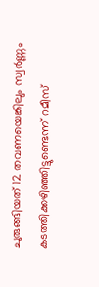ചുരുങ്ങിയത് 12 തവണയെങ്കിലും സ്വര്‍ണ്ണം കടത്തിക്കഴിഞ്ഞിട്ടുണ്ടെന്ന് റമീസ്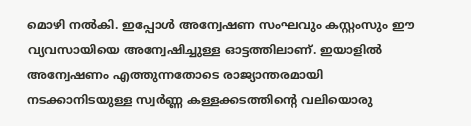മൊഴി നല്‍കി. ഇപ്പോള്‍ അന്വേഷണ സംഘവും കസ്റ്റംസും ഈ വ്യവസായിയെ അന്വേഷിച്ചുള്ള ഓട്ടത്തിലാണ്. ഇയാളില്‍ അന്വേഷണം എത്തുന്നതോടെ രാജ്യാന്തരമായി നടക്കാനിടയുള്ള സ്വര്‍ണ്ണ കള്ളക്കടത്തിന്റെ വലിയൊരു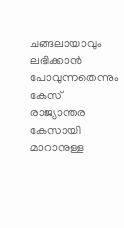ചങ്ങലായാവും ലഭിക്കാന്‍ പോവുന്നതെന്നും കേസ് രാജ്യാന്തര കേസായി മാറാനുള്ള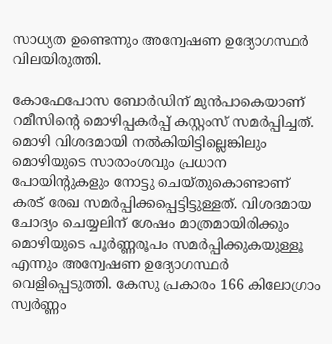സാധ്യത ഉണ്ടെന്നും അന്വേഷണ ഉദ്യോഗസ്ഥര്‍ വിലയിരുത്തി.

കോഫേപോസ ബോര്‍ഡിന് മുന്‍പാകെയാണ് റമീസിന്റെ മൊഴിപ്പകര്‍പ്പ് കസ്റ്റംസ് സമര്‍പ്പിച്ചത്. മൊഴി വിശദമായി നല്‍കിയിട്ടില്ലെങ്കിലും മൊഴിയുടെ സാരാംശവും പ്രധാന പോയിന്റുകളും നോട്ടു ചെയ്തുകൊണ്ടാണ് കരട് രേഖ സമര്‍പ്പിക്കപ്പെട്ടിട്ടുള്ളത്. വിശദമായ ചോദ്യം ചെയ്യലിന് ശേഷം മാത്രമായിരിക്കും മൊഴിയുടെ പൂര്‍ണ്ണരൂപം സമര്‍പ്പിക്കുകയുള്ളൂ എന്നും അന്വേഷണ ഉദ്യോഗസ്ഥര്‍ വെളിപ്പെടുത്തി. കേസു പ്രകാരം 166 കിലോഗ്രാം സ്വര്‍ണ്ണം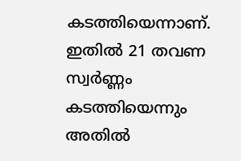കടത്തിയെന്നാണ്. ഇതില്‍ 21 തവണ സ്വര്‍ണ്ണം കടത്തിയെന്നും അതില്‍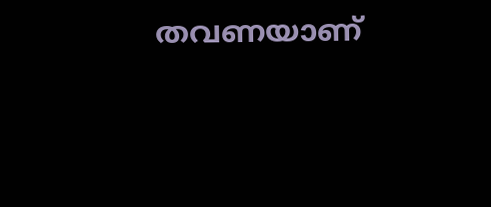തവണയാണ്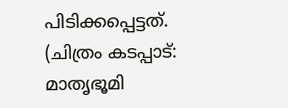പിടിക്കപ്പെട്ടത്.
(ചിത്രം കടപ്പാട്: മാതൃഭൂമി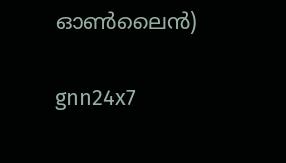ഓണ്‍ലൈന്‍)

gnn24x7